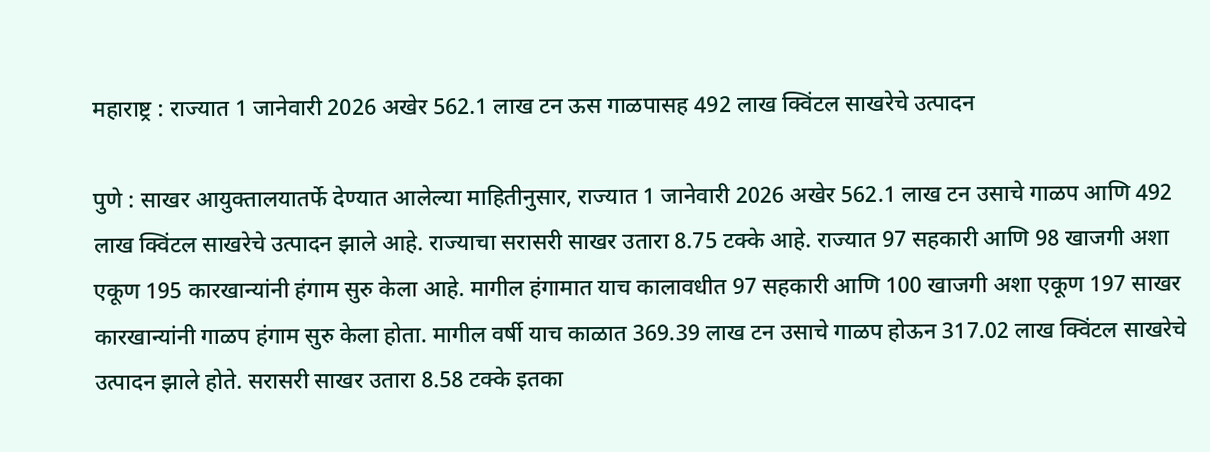महाराष्ट्र : राज्यात 1 जानेवारी 2026 अखेर 562.1 लाख टन ऊस गाळपासह 492 लाख क्विंटल साखरेचे उत्पादन

पुणे : साखर आयुक्तालयातर्फे देण्यात आलेल्या माहितीनुसार, राज्यात 1 जानेवारी 2026 अखेर 562.1 लाख टन उसाचे गाळप आणि 492 लाख क्विंटल साखरेचे उत्पादन झाले आहे. राज्याचा सरासरी साखर उतारा 8.75 टक्के आहे. राज्यात 97 सहकारी आणि 98 खाजगी अशा एकूण 195 कारखान्यांनी हंगाम सुरु केला आहे. मागील हंगामात याच कालावधीत 97 सहकारी आणि 100 खाजगी अशा एकूण 197 साखर कारखान्यांनी गाळप हंगाम सुरु केला होता. मागील वर्षी याच काळात 369.39 लाख टन उसाचे गाळप होऊन 317.02 लाख क्विंटल साखरेचे उत्पादन झाले होते. सरासरी साखर उतारा 8.58 टक्के इतका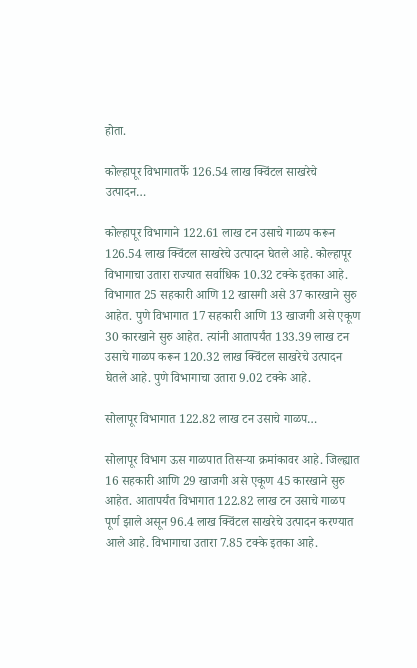होता.

कोल्हापूर विभागातर्फे 126.54 लाख क्विंटल साखरेचे उत्पादन…

कोल्हापूर विभागाने 122.61 लाख टन उसाचे गाळप करून 126.54 लाख क्विंटल साखरेचे उत्पादन घेतले आहे. कोल्हापूर विभागाचा उतारा राज्यात सर्वाधिक 10.32 टक्के इतका आहे. विभागात 25 सहकारी आणि 12 खासगी असे 37 कारखाने सुरु आहेत. पुणे विभागात 17 सहकारी आणि 13 खाजगी असे एकूण 30 कारखाने सुरु आहेत. त्यांनी आतापर्यंत 133.39 लाख टन उसाचे गाळप करून 120.32 लाख क्विंटल साखरेचे उत्पादन घेतले आहे. पुणे विभागाचा उतारा 9.02 टक्के आहे.

सोलापूर विभागात 122.82 लाख टन उसाचे गाळप…

सोलापूर विभाग ऊस गाळपात तिसऱ्या क्रमांकावर आहे. जिल्ह्यात 16 सहकारी आणि 29 खाजगी असे एकूण 45 कारखाने सुरु आहेत. आतापर्यंत विभागात 122.82 लाख टन उसाचे गाळप पूर्ण झाले असून 96.4 लाख क्विंटल साखरेचे उत्पादन करण्यात आले आहे. विभागाचा उतारा 7.85 टक्के इतका आहे.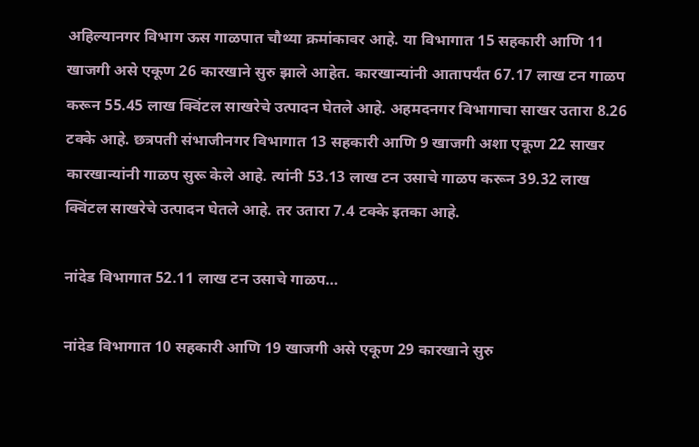अहिल्यानगर विभाग ऊस गाळपात चौथ्या क्रमांकावर आहे. या विभागात 15 सहकारी आणि 11 खाजगी असे एकूण 26 कारखाने सुरु झाले आहेत. कारखान्यांनी आतापर्यंत 67.17 लाख टन गाळप करून 55.45 लाख क्विंटल साखरेचे उत्पादन घेतले आहे. अहमदनगर विभागाचा साखर उतारा 8.26 टक्के आहे. छत्रपती संभाजीनगर विभागात 13 सहकारी आणि 9 खाजगी अशा एकूण 22 साखर कारखान्यांनी गाळप सुरू केले आहे. त्यांनी 53.13 लाख टन उसाचे गाळप करून 39.32 लाख क्विंटल साखरेचे उत्पादन घेतले आहे. तर उतारा 7.4 टक्के इतका आहे.

नांदेड विभागात 52.11 लाख टन उसाचे गाळप…

नांदेड विभागात 10 सहकारी आणि 19 खाजगी असे एकूण 29 कारखाने सुरु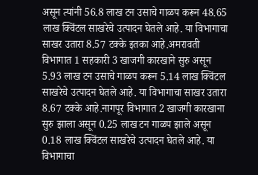असून त्यांनी 56.8 लाख टन उसाचे गाळप करून 48.65 लाख क्विंटल साखरेचे उत्पादन घेतले आहे. या विभागाचा साखर उतारा 8.57 टक्के इतका आहे.अमरावती विभागात 1 सहकारी 3 खाजगी कारखाने सुरु असून 5.93 लाख टन उसाचे गाळप करून 5.14 लाख क्विंटल साखरेचे उत्पादन घेतले आहे. या विभागाचा साखर उतारा 8.67 टक्के आहे.नागपूर विभागात 2 खाजगी कारखाना सुरु झाला असून 0.25 लाख टन गाळप झाले असून 0.18 लाख क्विंटल साखरेचे उत्पादन घेतले आहे. या विभागाचा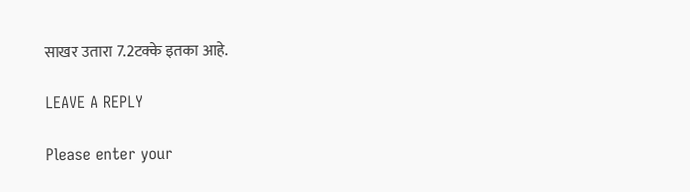साखर उतारा 7.2टक्के इतका आहे.

LEAVE A REPLY

Please enter your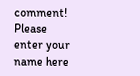comment!
Please enter your name here